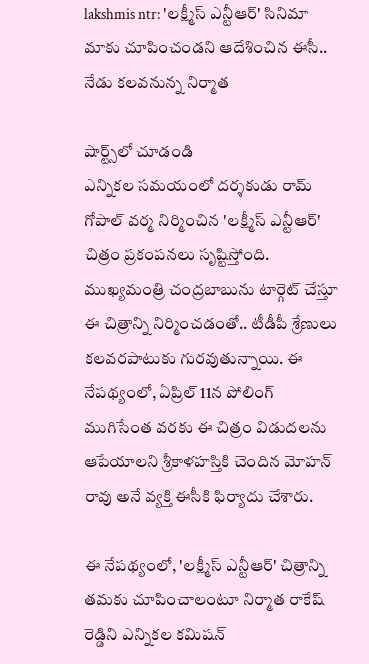lakshmis ntr: 'లక్ష్మీస్ ఎన్టీఆర్' సినిమా మాకు చూపించండని ఆదేశించిన ఈసీ.. నేడు కలవనున్న నిర్మాత

షార్ట్స్‌లో చూడండి
ఎన్నికల సమయంలో దర్శకుడు రామ్ గోపాల్ వర్మ నిర్మించిన 'లక్ష్మీస్ ఎన్టీఆర్' చిత్రం ప్రకంపనలు సృష్టిస్తోంది. ముఖ్యమంత్రి చంద్రబాబును టార్గెట్ చేస్తూ ఈ చిత్రాన్ని నిర్మించడంతో.. టీడీపీ శ్రేణులు కలవరపాటుకు గురవుతున్నాయి. ఈ నేపథ్యంలో, ఏప్రిల్ 11న పోలింగ్ ముగిసేంత వరకు ఈ చిత్రం విడుదలను ఆపేయాలని శ్రీకాళహస్తికి చెందిన మోహన్ రావు అనే వ్యక్తి ఈసీకి ఫిర్యాదు చేశారు.

ఈ నేపథ్యంలో, 'లక్ష్మీస్ ఎన్టీఆర్' చిత్రాన్ని తమకు చూపించాలంటూ నిర్మాత రాకేష్ రెడ్డిని ఎన్నికల కమిషన్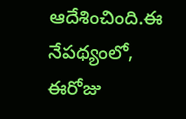ఆదేశించింది.ఈ నేపథ్యంలో, ఈరోజు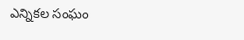ఎన్నికల సంఘం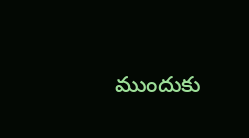ముందుకు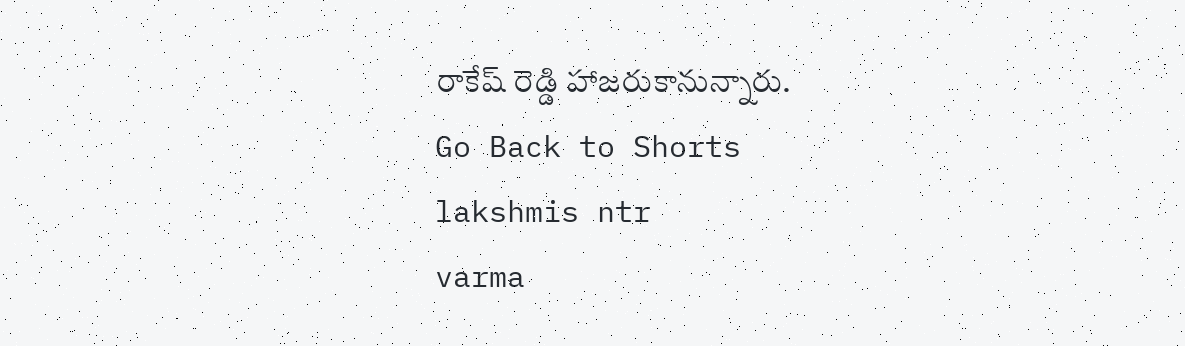రాకేష్ రెడ్డి హాజరుకానున్నారు.
Go Back to Shorts
lakshmis ntr
varma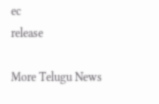ec
release

More Telugu News